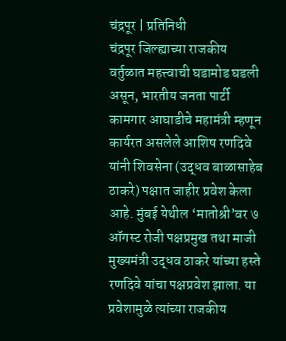चंद्रपूर | प्रतिनिधी
चंद्रपूर जिल्ह्याच्या राजकीय वर्तुळात महत्त्वाची घडामोड घडली असून, भारतीय जनता पार्टी कामगार आघाडीचे महामंत्री म्हणून कार्यरत असलेले आशिष रणदिवे यांनी शिवसेना (उद्धव बाळासाहेब ठाकरे) पक्षात जाहीर प्रवेश केला आहे. मुंबई येथील ‘मातोश्री’वर ७ ऑगस्ट रोजी पक्षप्रमुख तथा माजी मुख्यमंत्री उद्धव ठाकरे यांच्या हस्ते रणदिवे यांचा पक्षप्रवेश झाला. या प्रवेशामुळे त्यांच्या राजकीय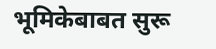भूमिकेबाबत सुरू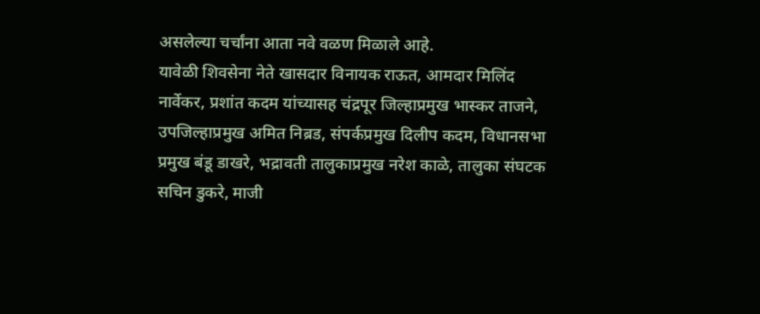असलेल्या चर्चांना आता नवे वळण मिळाले आहे.
यावेळी शिवसेना नेते खासदार विनायक राऊत, आमदार मिलिंद नार्वेकर, प्रशांत कदम यांच्यासह चंद्रपूर जिल्हाप्रमुख भास्कर ताजने, उपजिल्हाप्रमुख अमित निब्रड, संपर्कप्रमुख दिलीप कदम, विधानसभा प्रमुख बंडू डाखरे, भद्रावती तालुकाप्रमुख नरेश काळे, तालुका संघटक सचिन डुकरे, माजी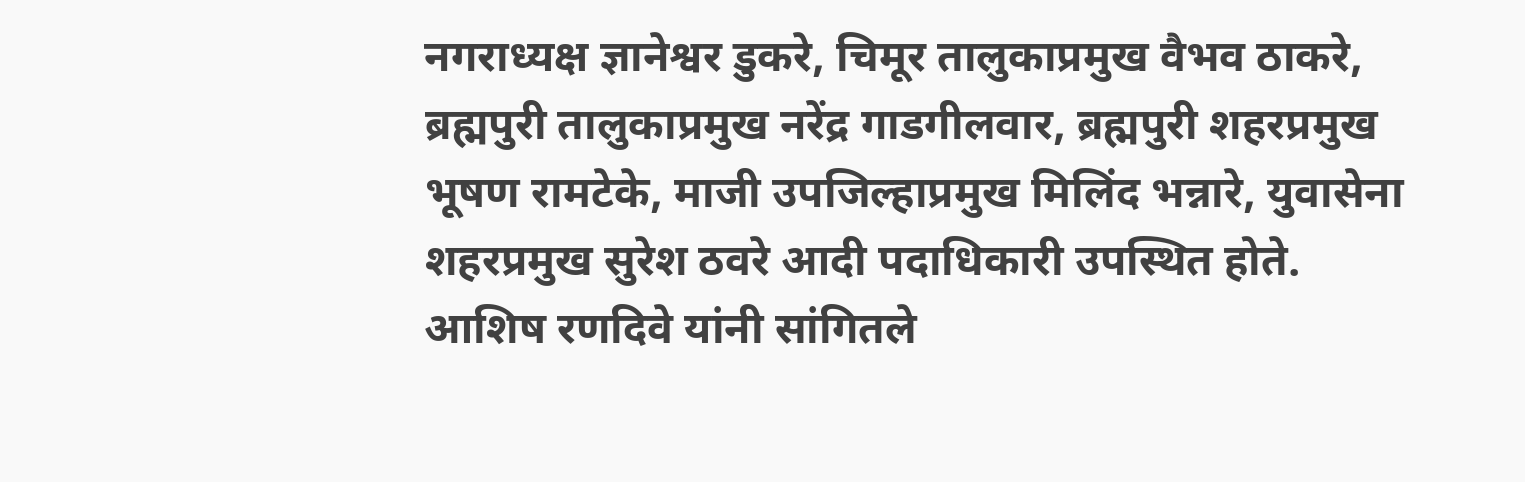नगराध्यक्ष ज्ञानेश्वर डुकरे, चिमूर तालुकाप्रमुख वैभव ठाकरे, ब्रह्मपुरी तालुकाप्रमुख नरेंद्र गाडगीलवार, ब्रह्मपुरी शहरप्रमुख भूषण रामटेके, माजी उपजिल्हाप्रमुख मिलिंद भन्नारे, युवासेना शहरप्रमुख सुरेश ठवरे आदी पदाधिकारी उपस्थित होते.
आशिष रणदिवे यांनी सांगितले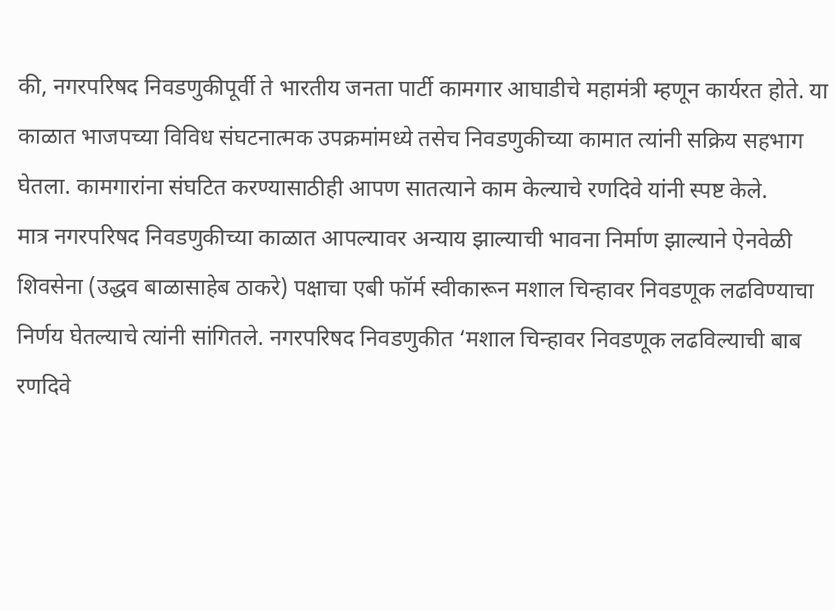की, नगरपरिषद निवडणुकीपूर्वी ते भारतीय जनता पार्टी कामगार आघाडीचे महामंत्री म्हणून कार्यरत होते. या काळात भाजपच्या विविध संघटनात्मक उपक्रमांमध्ये तसेच निवडणुकीच्या कामात त्यांनी सक्रिय सहभाग घेतला. कामगारांना संघटित करण्यासाठीही आपण सातत्याने काम केल्याचे रणदिवे यांनी स्पष्ट केले.
मात्र नगरपरिषद निवडणुकीच्या काळात आपल्यावर अन्याय झाल्याची भावना निर्माण झाल्याने ऐनवेळी शिवसेना (उद्धव बाळासाहेब ठाकरे) पक्षाचा एबी फॉर्म स्वीकारून मशाल चिन्हावर निवडणूक लढविण्याचा निर्णय घेतल्याचे त्यांनी सांगितले. नगरपरिषद निवडणुकीत ‘मशाल चिन्हावर निवडणूक लढविल्याची बाब रणदिवे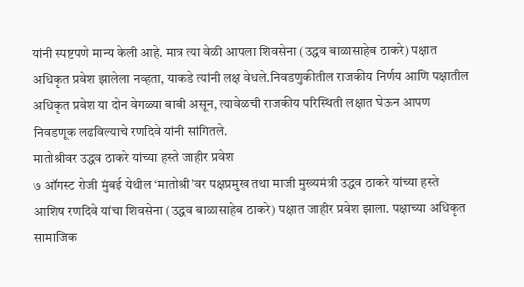यांनी स्पष्टपणे मान्य केली आहे. मात्र त्या वेळी आपला शिवसेना (उद्धव बाळासाहेब ठाकरे) पक्षात अधिकृत प्रवेश झालेला नव्हता, याकडे त्यांनी लक्ष वेधले.निवडणुकीतील राजकीय निर्णय आणि पक्षातील अधिकृत प्रवेश या दोन वेगळ्या बाबी असून, त्यावेळची राजकीय परिस्थिती लक्षात घेऊन आपण निवडणूक लढविल्याचे रणदिवे यांनी सांगितले.
मातोश्रीवर उद्धव ठाकरे यांच्या हस्ते जाहीर प्रवेश
७ ऑगस्ट रोजी मुंबई येथील ‘मातोश्री’वर पक्षप्रमुख तथा माजी मुख्यमंत्री उद्धव ठाकरे यांच्या हस्ते आशिष रणदिवे यांचा शिवसेना (उद्धव बाळासाहेब ठाकरे) पक्षात जाहीर प्रवेश झाला. पक्षाच्या अधिकृत सामाजिक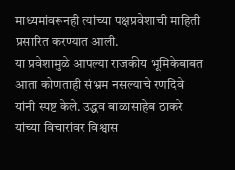माध्यमांवरूनही त्यांच्या पक्षप्रवेशाची माहिती प्रसारित करण्यात आली.
या प्रवेशामुळे आपल्या राजकीय भूमिकेबाबत आता कोणताही संभ्रम नसल्याचे रणदिवे यांनी स्पष्ट केले. उद्धव बाळासाहेब ठाकरे यांच्या विचारांवर विश्वास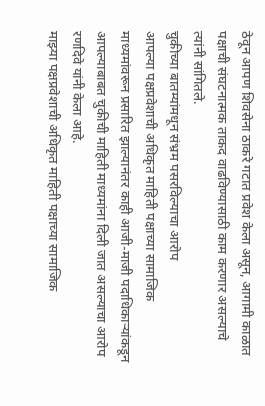ठेवून आपण शिवसेना ठाकरे गटात प्रवेश केला असून, आगामी काळात पक्षाची संघटनात्मक ताकद वाढविण्यासाठी काम करणार असल्याचे त्यांनी सांगितले.
चुकीच्या बातम्यांमधून संभ्रम पसरविल्याचा आरोप
आपल्या पक्षप्रवेशाची अधिकृत माहिती पक्षाच्या सामाजिक माध्यमांवरून प्रसारित झाल्यानंतर काही आजी-माजी पदाधिकाऱ्यांकडून आपल्याबाबत चुकीची माहिती माध्यमांना दिली जात असल्याचा आरोप रणदिवे यांनी केला आहे.
माझ्या पक्षप्रवेशाची अधिकृत माहिती पक्षाच्या सामाजिक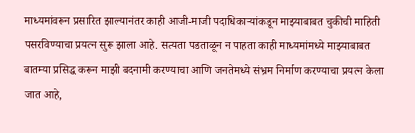माध्यमांवरून प्रसारित झाल्यानंतर काही आजी-माजी पदाधिकाऱ्यांकडून माझ्याबाबत चुकीची माहिती पसरविण्याचा प्रयत्न सुरू झाला आहे. सत्यता पडताळून न पाहता काही माध्यमांमध्ये माझ्याबाबत बातम्या प्रसिद्ध करून माझी बदनामी करण्याचा आणि जनतेमध्ये संभ्रम निर्माण करण्याचा प्रयत्न केला जात आहे,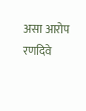असा आरोप रणदिवे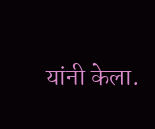यांनी केला.